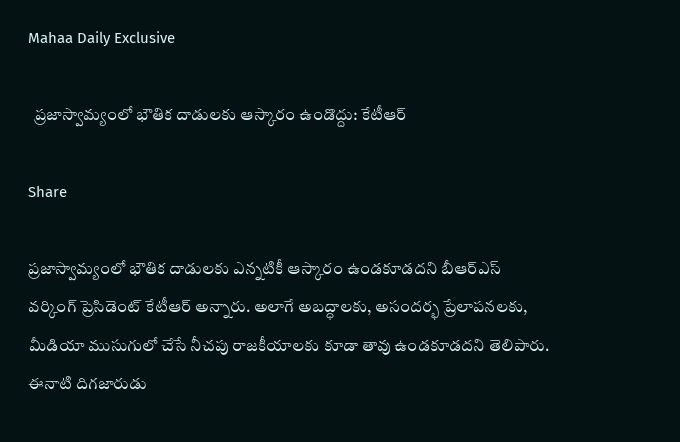Mahaa Daily Exclusive

  ప్రజాస్వామ్యంలో భౌతిక దాడులకు ఆస్కారం ఉండొద్దు: కేటీఆర్

Share

ప్రజాస్వామ్యంలో భౌతిక దాడులకు ఎన్నటికీ ఆస్కారం ఉండకూడదని బీఆర్ఎస్ వర్కింగ్ ప్రెసిడెంట్ కేటీఆర్ అన్నారు. అలాగే అబద్ధాలకు, అసందర్భ ప్రేలాపనలకు, మీడియా ముసుగులో చేసే నీచపు రాజకీయాలకు కూడా తావు ఉండకూడదని తెలిపారు. ఈనాటి దిగజారుడు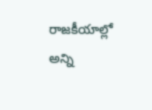రాజకీయాల్లో అన్ని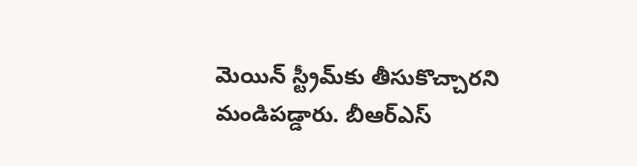మెయిన్ స్ట్రీమ్‌కు తీసుకొచ్చారని మండిపడ్డారు. బీఆర్ఎస్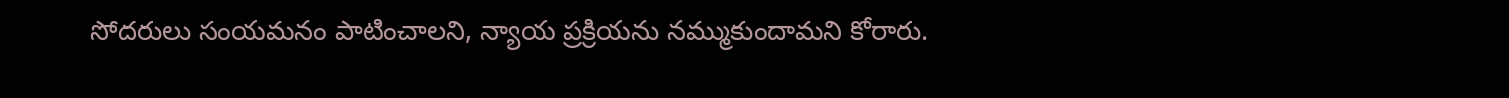సోదరులు సంయమనం పాటించాలని, న్యాయ ప్రక్రియను నమ్ముకుందామని కోరారు.